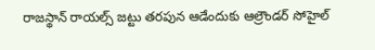రాజస్థాన్ రాయల్స్ జట్టు తరపున ఆడేందుకు ఆల్రౌండర్ సోహైల్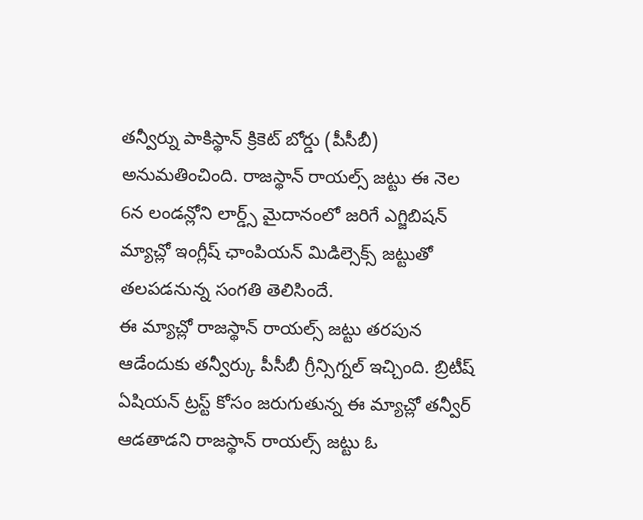తన్వీర్ను పాకిస్థాన్ క్రికెట్ బోర్డు (పీసీబీ) అనుమతించింది. రాజస్థాన్ రాయల్స్ జట్టు ఈ నెల 6న లండన్లోని లార్డ్స్ మైదానంలో జరిగే ఎగ్జిబిషన్ మ్యాచ్లో ఇంగ్లీష్ ఛాంపియన్ మిడిల్సెక్స్ జట్టుతో తలపడనున్న సంగతి తెలిసిందే.
ఈ మ్యాచ్లో రాజస్థాన్ రాయల్స్ జట్టు తరపున ఆడేందుకు తన్వీర్కు పీసీబీ గ్రీన్సిగ్నల్ ఇచ్చింది. బ్రిటీష్ ఏషియన్ ట్రస్ట్ కోసం జరుగుతున్న ఈ మ్యాచ్లో తన్వీర్ ఆడతాడని రాజస్థాన్ రాయల్స్ జట్టు ఓ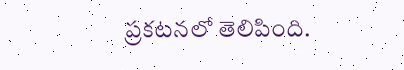ప్రకటనలో తెలిపింది.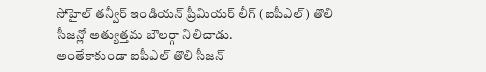సోహైల్ తన్వీర్ ఇండియన్ ప్రీమియర్ లీగ్ (ఐపీఎల్) తొలి సీజన్లో అత్యుత్తమ బౌలర్గా నిలిచాడు.
అంతేకాకుండా ఐపీఎల్ తొలి సీజన్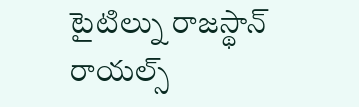టైటిల్ను రాజస్థాన్ రాయల్స్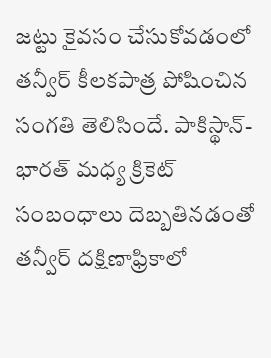జట్టు కైవసం చేసుకోవడంలో తన్వీర్ కీలకపాత్ర పోషించిన సంగతి తెలిసిందే. పాకిస్థాన్- భారత్ మధ్య క్రికెట్ సంబంధాలు దెబ్బతినడంతో తన్వీర్ దక్షిణాఫ్రికాలో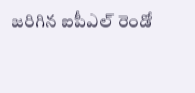జరిగిన ఐపీఎల్ రెండో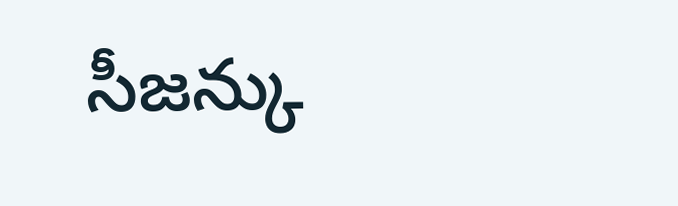సీజన్కు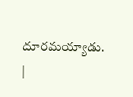దూరమయ్యాడు. |